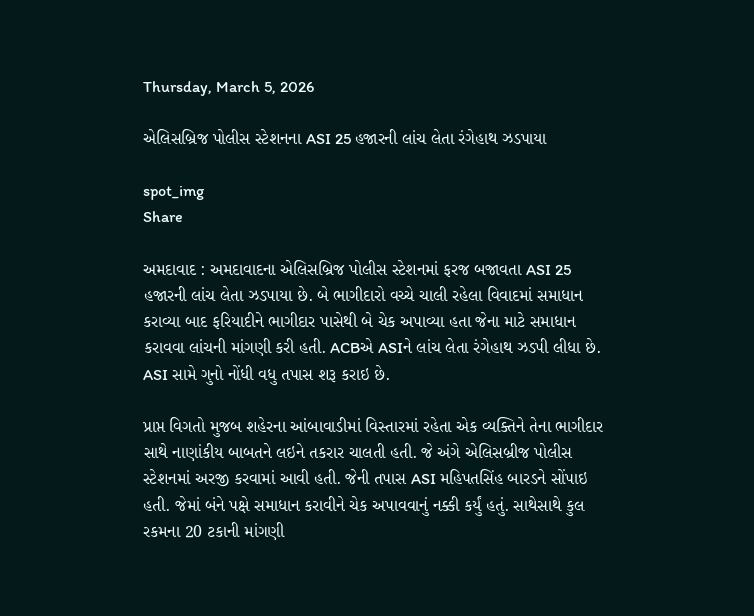Thursday, March 5, 2026

એલિસબ્રિજ પોલીસ સ્ટેશનના ASI 25 હજારની લાંચ લેતા રંગેહાથ ઝડપાયા

spot_img
Share

અમદાવાદ : અમદાવાદના એલિસબ્રિજ પોલીસ સ્ટેશનમાં ફરજ બજાવતા ASI 25 હજારની લાંચ લેતા ઝડપાયા છે. બે ભાગીદારો વચ્ચે ચાલી રહેલા વિવાદમાં સમાધાન કરાવ્યા બાદ ફરિયાદીને ભાગીદાર પાસેથી બે ચેક અપાવ્યા હતા જેના માટે સમાધાન કરાવવા લાંચની માંગણી કરી હતી. ACBએ ASIને લાંચ લેતા રંગેહાથ ઝડપી લીધા છે. ASI સામે ગુનો નોંધી વધુ તપાસ શરૂ કરાઇ છે.

પ્રાપ્ત વિગતો મુજબ શહેરના આંબાવાડીમાં વિસ્તારમાં રહેતા એક વ્યક્તિને તેના ભાગીદાર સાથે નાણાંકીય બાબતને લઇને તકરાર ચાલતી હતી. જે અંગે એલિસબ્રીજ પોલીસ સ્ટેશનમાં અરજી કરવામાં આવી હતી. જેની તપાસ ASI મહિપતસિંહ બારડને સોંપાઇ હતી. જેમાં બંને પક્ષે સમાધાન કરાવીને ચેક અપાવવાનું નક્કી કર્યું હતું. સાથેસાથે કુલ રકમના 20 ટકાની માંગણી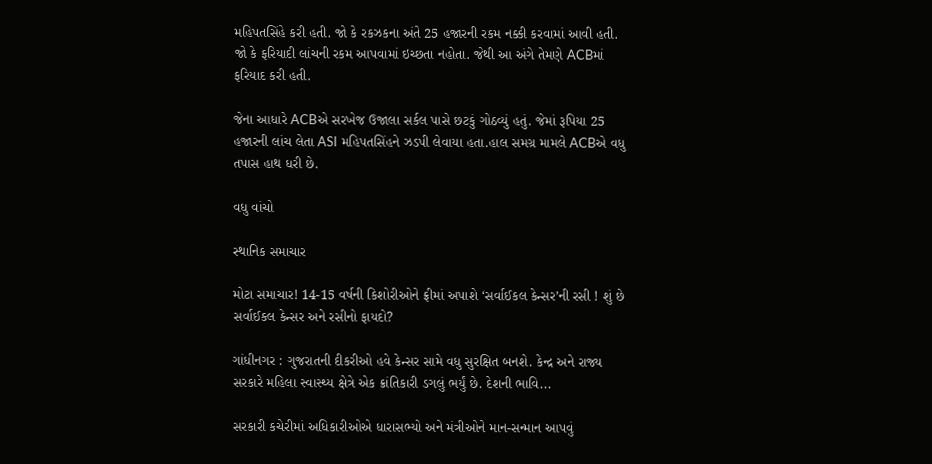મહિપતસિંહે કરી હતી. જો કે રકઝકના અંતે 25 હજારની રકમ નક્કી કરવામાં આવી હતી. જો કે ફરિયાદી લાંચની રકમ આપવામાં ઇચ્છતા નહોતા. જેથી આ અંગે તેમણે ACBમાં ફરિયાદ કરી હતી.

જેના આધારે ACBએ સરખેજ ઉજાલા સર્કલ પાસે છટકું ગોઠવ્યું હતું. જેમાં રૂપિયા 25 હજારની લાંચ લેતા ASI મહિપતસિંહને ઝડપી લેવાયા હતા.હાલ સમગ્ર મામલે ACBએ વધુ તપાસ હાથ ધરી છે.

વધુ વાંચો

સ્થાનિક સમાચાર

મોટા સમાચાર! 14-15 વર્ષની કિશોરીઓને ફ્રીમાં અપાશે ‘સર્વાઈકલ કેન્સર’ની રસી ! શું છે સર્વાઈકલ કેન્સર અને રસીનો ફાયદો?

ગાંધીનગર : ગુજરાતની દીકરીઓ હવે કેન્સર સામે વધુ સુરક્ષિત બનશે. કેન્દ્ર અને રાજ્ય સરકારે મહિલા સ્વાસ્થ્ય ક્ષેત્રે એક ક્રાંતિકારી ડગલું ભર્યું છે. દેશની ભાવિ...

સરકારી કચેરીમાં અધિકારીઓએ ધારાસભ્યો અને મંત્રીઓને માન-સન્માન આપવું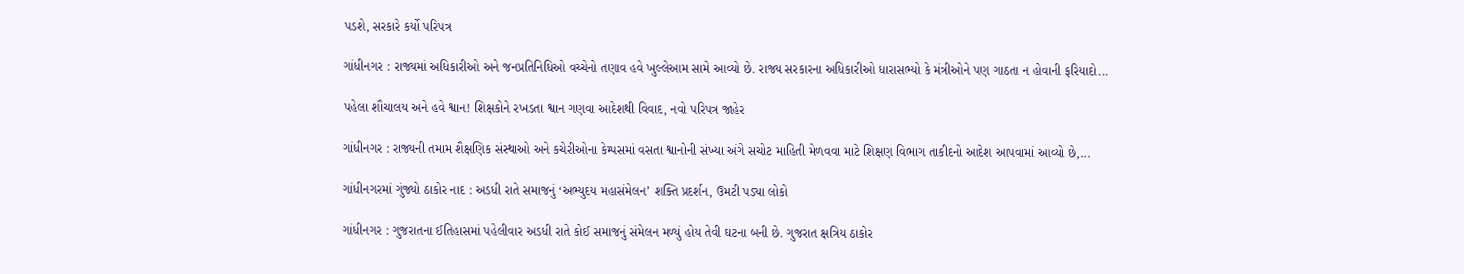પડશે, સરકારે કર્યો પરિપત્ર

ગાંધીનગર : રાજ્યમાં અધિકારીઓ અને જનપ્રતિનિધિઓ વચ્ચેનો તણાવ હવે ખુલ્લેઆમ સામે આવ્યો છે. રાજ્ય સરકારના અધિકારીઓ ધારાસભ્યો કે મંત્રીઓને પણ ગાઠતા ન હોવાની ફરિયાદો...

પહેલા શૌચાલય અને હવે શ્વાન! શિક્ષકોને રખડતા શ્વાન ગણવા આદેશથી વિવાદ, નવો પરિપત્ર જાહેર

ગાંધીનગર : રાજ્યની તમામ શૈક્ષણિક સંસ્થાઓ અને કચેરીઓના કેમ્પસમાં વસતા શ્વાનોની સંખ્યા અંગે સચોટ માહિતી મેળવવા માટે શિક્ષણ વિભાગ તાકીદનો આદેશ આપવામાં આવ્યો છે,...

ગાંધીનગરમાં ગુંજ્યો ઠાકોર નાદ : અડધી રાતે સમાજનું ‘અભ્યુદય મહાસંમેલન’ શક્તિ પ્રદર્શન, ઉમટી પડ્યા લોકો

ગાંધીનગર : ગુજરાતના ઈતિહાસમાં પહેલીવાર અડધી રાતે કોઈ સમાજનું સંમેલન મળ્યું હોય તેવી ઘટના બની છે. ગુજરાત ક્ષત્રિય ઠાકોર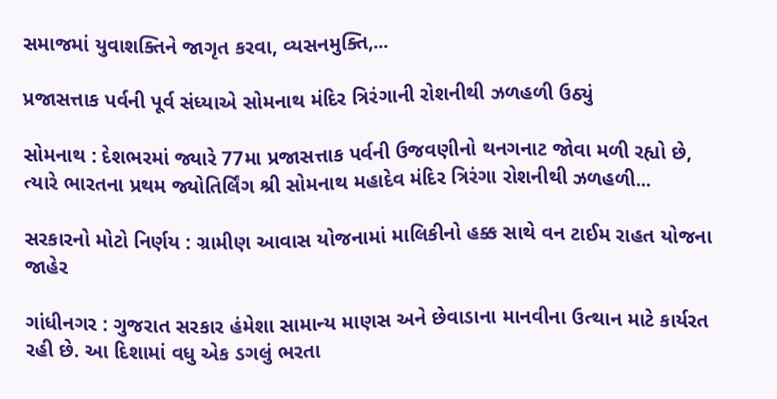સમાજમાં યુવાશક્તિને જાગૃત કરવા, વ્યસનમુક્તિ,...

પ્રજાસત્તાક પર્વની પૂર્વ સંધ્યાએ સોમનાથ મંદિર ત્રિરંગાની રોશનીથી ઝળહળી ઉઠ્યું

સોમનાથ : દેશભરમાં જ્યારે 77મા પ્રજાસત્તાક પર્વની ઉજવણીનો થનગનાટ જોવા મળી રહ્યો છે, ત્યારે ભારતના પ્રથમ જ્યોતિર્લિંગ શ્રી સોમનાથ મહાદેવ મંદિર ત્રિરંગા રોશનીથી ઝળહળી...

સરકારનો મોટો નિર્ણય : ગ્રામીણ આવાસ યોજનામાં માલિકીનો હક્ક સાથે વન ટાઈમ રાહત યોજના જાહેર

ગાંધીનગર : ગુજરાત સરકાર હંમેશા સામાન્ય માણસ અને છેવાડાના માનવીના ઉત્થાન માટે કાર્યરત રહી છે. આ દિશામાં વધુ એક ડગલું ભરતા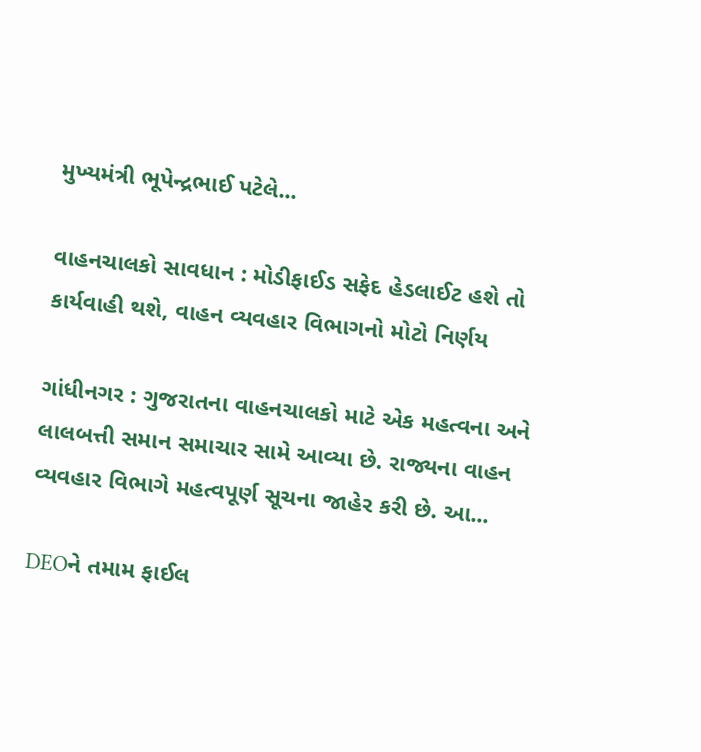મુખ્યમંત્રી ભૂપેન્દ્રભાઈ પટેલે...

વાહનચાલકો સાવધાન : મોડીફાઈડ સફેદ હેડલાઈટ હશે તો કાર્યવાહી થશે, વાહન વ્યવહાર વિભાગનો મોટો નિર્ણય

ગાંધીનગર : ગુજરાતના વાહનચાલકો માટે એક મહત્વના અને લાલબત્તી સમાન સમાચાર સામે આવ્યા છે. રાજ્યના વાહન વ્યવહાર વિભાગે મહત્વપૂર્ણ સૂચના જાહેર કરી છે. આ...

DEOને તમામ ફાઈલ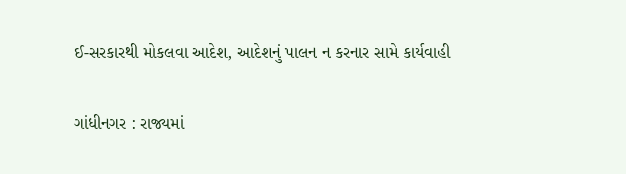ઈ-સરકારથી મોકલવા આદેશ, આદેશનું પાલન ન કરનાર સામે કાર્યવાહી

ગાંધીનગર : રાજ્યમાં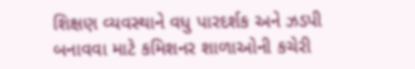શિક્ષણ વ્યવસ્થાને વધુ પારદર્શક અને ઝડપી બનાવવા માટે કમિશનર શાળાઓની કચેરી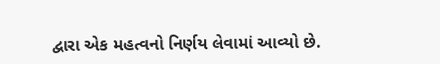દ્વારા એક મહત્વનો નિર્ણય લેવામાં આવ્યો છે.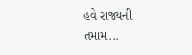હવે રાજ્યની તમામ...